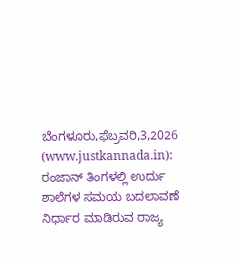ಬೆಂಗಳೂರು,ಫೆಬ್ರವರಿ,3,2026 (www.justkannada.in): ರಂಜಾನ್ ತಿಂಗಳಲ್ಲಿ ಉರ್ದು ಶಾಲೆಗಳ ಸಮಯ ಬದಲಾವಣೆ ನಿರ್ಧಾರ ಮಾಡಿರುವ ರಾಜ್ಯ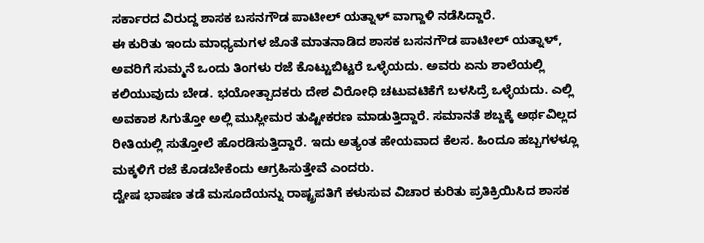ಸರ್ಕಾರದ ವಿರುದ್ದ ಶಾಸಕ ಬಸನಗೌಡ ಪಾಟೀಲ್ ಯತ್ನಾಳ್ ವಾಗ್ದಾಳಿ ನಡೆಸಿದ್ದಾರೆ.
ಈ ಕುರಿತು ಇಂದು ಮಾಧ್ಯಮಗಳ ಜೊತೆ ಮಾತನಾಡಿದ ಶಾಸಕ ಬಸನಗೌಡ ಪಾಟೀಲ್ ಯತ್ನಾಳ್, ಅವರಿಗೆ ಸುಮ್ಮನೆ ಒಂದು ತಿಂಗಳು ರಜೆ ಕೊಟ್ಟುಬಿಟ್ಟರೆ ಒಳ್ಳೆಯದು. ಅವರು ಏನು ಶಾಲೆಯಲ್ಲಿ ಕಲಿಯುವುದು ಬೇಡ. ಭಯೋತ್ಪಾದಕರು ದೇಶ ವಿರೋಧಿ ಚಟುವಟಿಕೆಗೆ ಬಳಸಿದ್ರೆ ಒಳ್ಳೆಯದು. ಎಲ್ಲಿ ಅವಕಾಶ ಸಿಗುತ್ತೋ ಅಲ್ಲಿ ಮುಸ್ಲೀಮರ ತುಷ್ಟೀಕರಣ ಮಾಡುತ್ತಿದ್ದಾರೆ. ಸಮಾನತೆ ಶಬ್ದಕ್ಕೆ ಅರ್ಥವಿಲ್ಲದ ರೀತಿಯಲ್ಲಿ ಸುತ್ತೋಲೆ ಹೊರಡಿಸುತ್ತಿದ್ದಾರೆ. ಇದು ಅತ್ಯಂತ ಹೇಯವಾದ ಕೆಲಸ. ಹಿಂದೂ ಹಬ್ಬಗಳಳ್ಲೂ ಮಕ್ಕಳಿಗೆ ರಜೆ ಕೊಡಬೇಕೆಂದು ಆಗ್ರಹಿಸುತ್ತೇವೆ ಎಂದರು.
ದ್ವೇಷ ಭಾಷಣ ತಡೆ ಮಸೂದೆಯನ್ನು ರಾಷ್ಟ್ರಪತಿಗೆ ಕಳುಸುವ ವಿಚಾರ ಕುರಿತು ಪ್ರತಿಕ್ರಿಯಿಸಿದ ಶಾಸಕ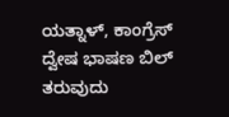ಯತ್ನಾಳ್, ಕಾಂಗ್ರೆಸ್ ದ್ವೇಷ ಭಾಷಣ ಬಿಲ್ ತರುವುದು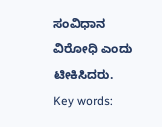ಸಂವಿಧಾನ ವಿರೋಧಿ ಎಂದು ಟೀಕಿಸಿದರು.
Key words: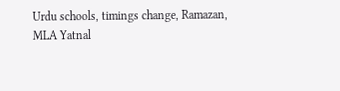Urdu schools, timings change, Ramazan, MLA Yatnal